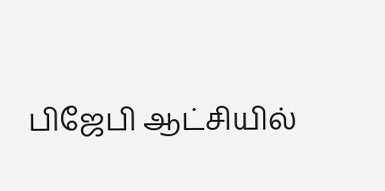பிஜேபி ஆட்சியில்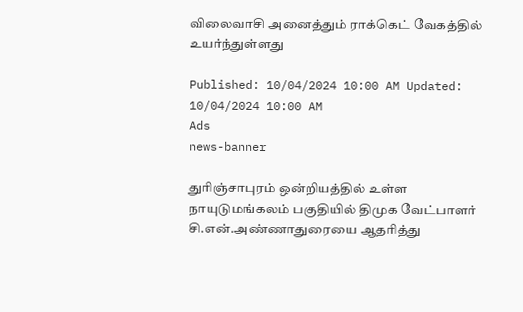விலைவாசி அனைத்தும் ராக்கெட் வேகத்தில் உயர்ந்துள்ளது

Published: 10/04/2024 10:00 AM Updated: 10/04/2024 10:00 AM
Ads
news-banner

துரிஞ்சாபுரம் ஒன்றியத்தில் உள்ள நாயுடுமங்கலம் பகுதியில் திமுக வேட்பாளர் சி.என்.அண்ணாதுரையை ஆதரித்து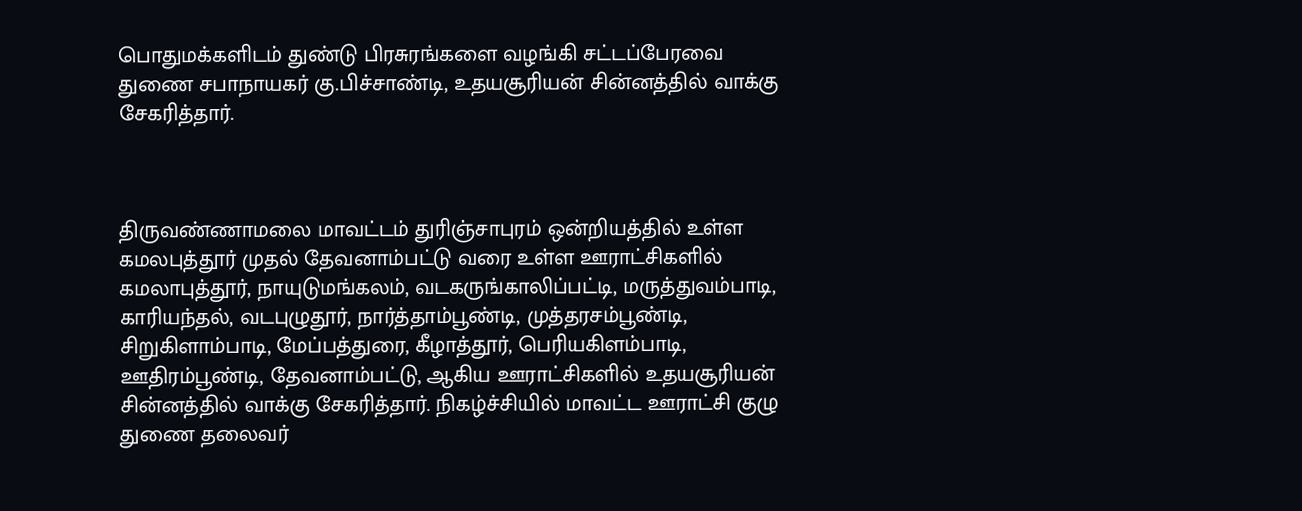பொதுமக்களிடம் துண்டு பிரசுரங்களை வழங்கி சட்டப்பேரவை துணை சபாநாயகர் கு.பிச்சாண்டி, உதயசூரியன் சின்னத்தில் வாக்கு சேகரித்தார்.



திருவண்ணாமலை மாவட்டம் துரிஞ்சாபுரம் ஒன்றியத்தில் உள்ள கமலபுத்தூர் முதல் தேவனாம்பட்டு வரை உள்ள ஊராட்சிகளில் கமலாபுத்தூர், நாயுடுமங்கலம், வடகருங்காலிப்பட்டி, மருத்துவம்பாடி, காரியந்தல், வடபுழுதூர், நார்த்தாம்பூண்டி, முத்தரசம்பூண்டி, சிறுகிளாம்பாடி, மேப்பத்துரை, கீழாத்தூர், பெரியகிளம்பாடி, ஊதிரம்பூண்டி, தேவனாம்பட்டு, ஆகிய ஊராட்சிகளில் உதயசூரியன் சின்னத்தில் வாக்கு சேகரித்தார். நிகழ்ச்சியில் மாவட்ட ஊராட்சி குழு துணை தலைவர்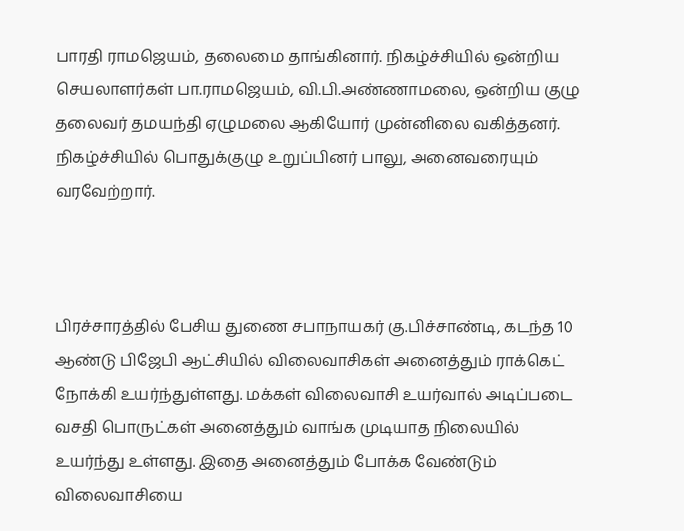பாரதி ராமஜெயம், தலைமை தாங்கினார். நிகழ்ச்சியில் ஒன்றிய செயலாளர்கள் பா.ராமஜெயம், வி.பி.அண்ணாமலை, ஒன்றிய குழு தலைவர் தமயந்தி ஏழுமலை ஆகியோர் முன்னிலை வகித்தனர். நிகழ்ச்சியில் பொதுக்குழு உறுப்பினர் பாலு, அனைவரையும் வரவேற்றார்.



பிரச்சாரத்தில் பேசிய துணை சபாநாயகர் கு.பிச்சாண்டி, கடந்த 10 ஆண்டு பிஜேபி ஆட்சியில் விலைவாசிகள் அனைத்தும் ராக்கெட் நோக்கி உயர்ந்துள்ளது. மக்கள் விலைவாசி உயர்வால் அடிப்படை வசதி பொருட்கள் அனைத்தும் வாங்க முடியாத நிலையில் உயர்ந்து உள்ளது. இதை அனைத்தும் போக்க வேண்டும் விலைவாசியை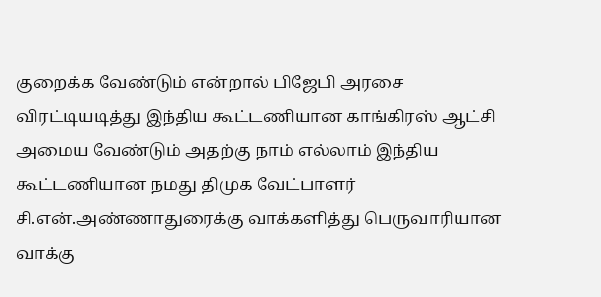குறைக்க வேண்டும் என்றால் பிஜேபி அரசை விரட்டியடித்து இந்திய கூட்டணியான காங்கிரஸ் ஆட்சி அமைய வேண்டும் அதற்கு நாம் எல்லாம் இந்திய கூட்டணியான நமது திமுக வேட்பாளர் சி.என்.அண்ணாதுரைக்கு வாக்களித்து பெருவாரியான வாக்கு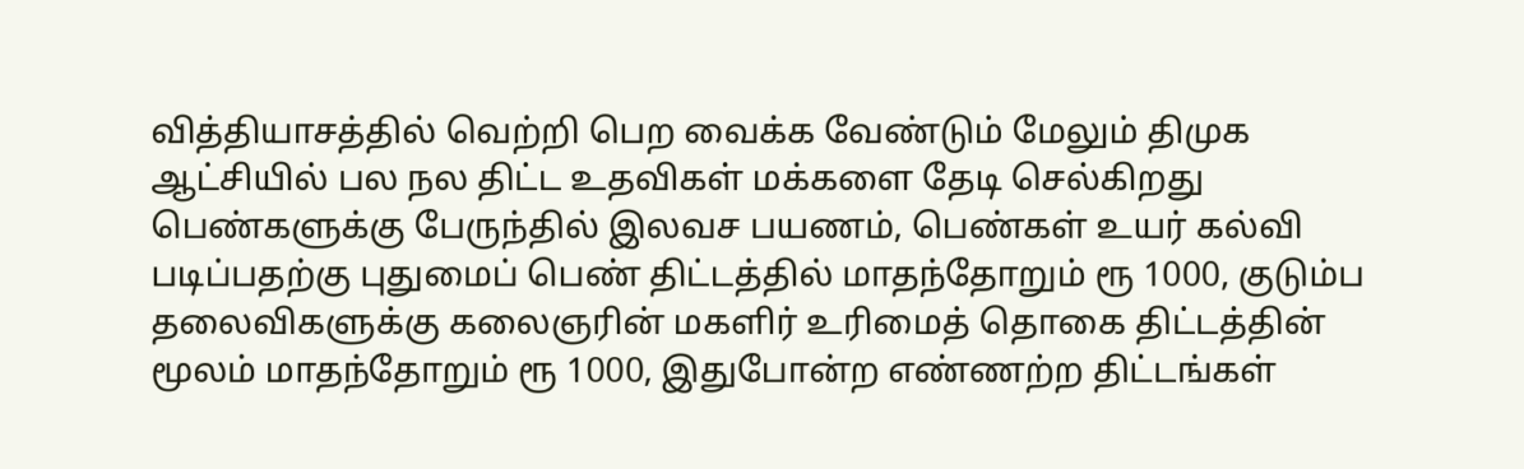வித்தியாசத்தில் வெற்றி பெற வைக்க வேண்டும் மேலும் திமுக ஆட்சியில் பல நல திட்ட உதவிகள் மக்களை தேடி செல்கிறது பெண்களுக்கு பேருந்தில் இலவச பயணம், பெண்கள் உயர் கல்வி படிப்பதற்கு புதுமைப் பெண் திட்டத்தில் மாதந்தோறும் ரூ 1000, குடும்ப தலைவிகளுக்கு கலைஞரின் மகளிர் உரிமைத் தொகை திட்டத்தின் மூலம் மாதந்தோறும் ரூ 1000, இதுபோன்ற எண்ணற்ற திட்டங்கள்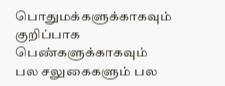பொதுமக்களுக்காகவும் குறிப்பாக பெண்களுக்காகவும் பல சலுகைகளும் பல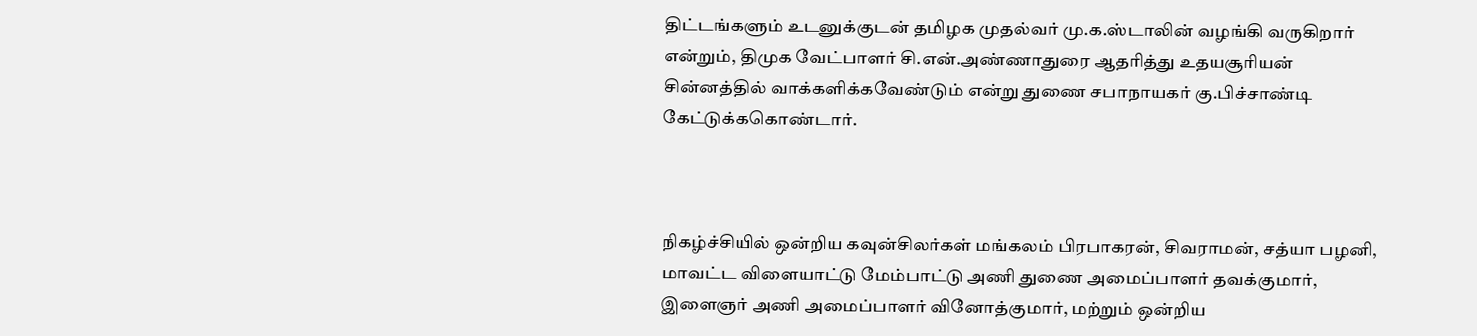திட்டங்களும் உடனுக்குடன் தமிழக முதல்வர் மு.க.ஸ்டாலின் வழங்கி வருகிறார் என்றும், திமுக வேட்பாளர் சி.என்.அண்ணாதுரை ஆதரித்து உதயசூரியன் சின்னத்தில் வாக்களிக்கவேண்டும் என்று துணை சபாநாயகர் கு.பிச்சாண்டி கேட்டுக்ககொண்டார்.



நிகழ்ச்சியில் ஒன்றிய கவுன்சிலர்கள் மங்கலம் பிரபாகரன், சிவராமன், சத்யா பழனி, மாவட்ட விளையாட்டு மேம்பாட்டு அணி துணை அமைப்பாளர் தவக்குமார், இளைஞர் அணி அமைப்பாளர் வினோத்குமார், மற்றும் ஒன்றிய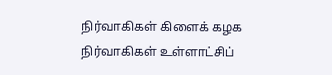நிர்வாகிகள் கிளைக் கழக நிர்வாகிகள் உள்ளாட்சிப்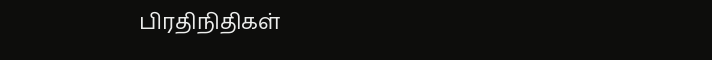பிரதிநிதிகள்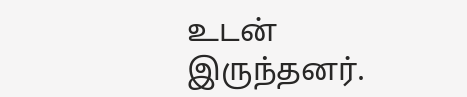உடன் இருந்தனர்.